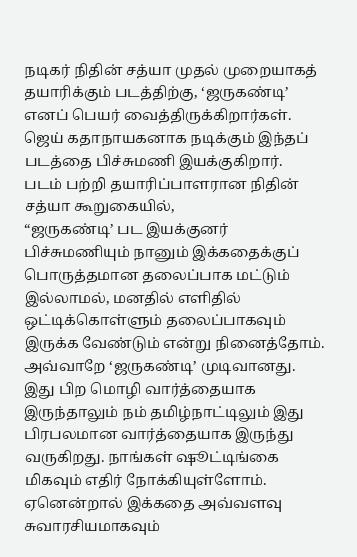நடிகர் நிதின் சத்யா முதல் முறையாகத் தயாரிக்கும் படத்திற்கு, ‘ஜருகண்டி’ எனப் பெயர் வைத்திருக்கிறார்கள்.
ஜெய் கதாநாயகனாக நடிக்கும் இந்தப் படத்தை பிச்சுமணி இயக்குகிறார்.
படம் பற்றி தயாரிப்பாளரான நிதின் சத்யா கூறுகையில்,
“ஜருகண்டி’ பட இயக்குனர் பிச்சுமணியும் நானும் இக்கதைக்குப் பொருத்தமான தலைப்பாக மட்டும் இல்லாமல், மனதில் எளிதில் ஒட்டிக்கொள்ளும் தலைப்பாகவும் இருக்க வேண்டும் என்று நினைத்தோம். அவ்வாறே ‘ஜருகண்டி’ முடிவானது.
இது பிற மொழி வார்த்தையாக இருந்தாலும் நம் தமிழ்நாட்டிலும் இது பிரபலமான வார்த்தையாக இருந்து வருகிறது. நாங்கள் ஷூட்டிங்கை மிகவும் எதிர் நோக்கியுள்ளோம். ஏனென்றால் இக்கதை அவ்வளவு சுவாரசியமாகவும்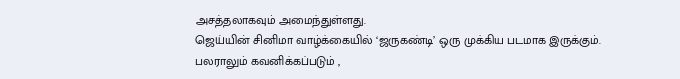அசத்தலாகவும் அமைந்துள்ளது.
ஜெய்யின் சினிமா வாழ்க்கையில் ‘ஜருகண்டி’ ஒரு முக்கிய படமாக இருக்கும். பலராலும் கவனிக்கப்படும் ,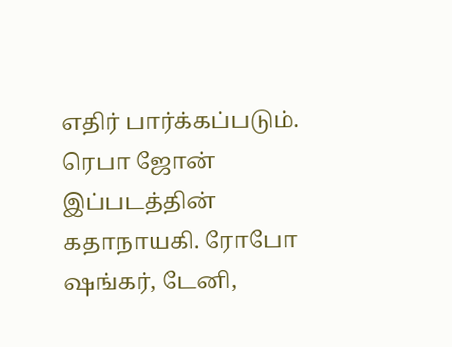எதிர் பார்க்கப்படும். ரெபா ஜோன் இப்படத்தின் கதாநாயகி. ரோபோ ஷங்கர், டேனி,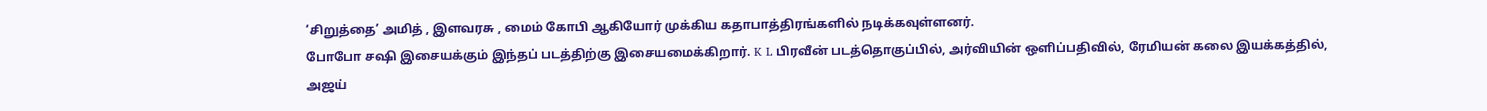‘சிறுத்தை’ அமித் , இளவரசு , மைம் கோபி ஆகியோர் முக்கிய கதாபாத்திரங்களில் நடிக்கவுள்ளனர்.
போபோ சஷி இசையக்கும் இந்தப் படத்திற்கு இசையமைக்கிறார். K L பிரவீன் படத்தொகுப்பில், அர்வியின் ஒளிப்பதிவில், ரேமியன் கலை இயக்கத்தில், அஜய்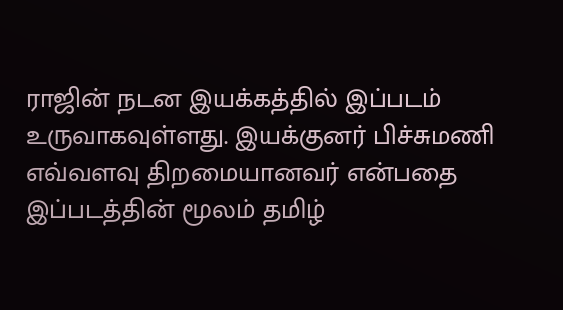ராஜின் நடன இயக்கத்தில் இப்படம் உருவாகவுள்ளது. இயக்குனர் பிச்சுமணி எவ்வளவு திறமையானவர் என்பதை இப்படத்தின் மூலம் தமிழ்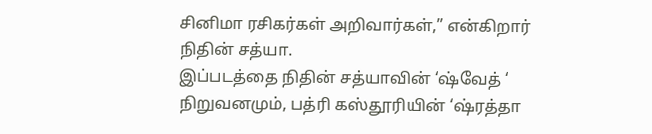சினிமா ரசிகர்கள் அறிவார்கள்,” என்கிறார் நிதின் சத்யா.
இப்படத்தை நிதின் சத்யாவின் ‘ஷ்வேத் ‘ நிறுவனமும், பத்ரி கஸ்தூரியின் ‘ஷ்ரத்தா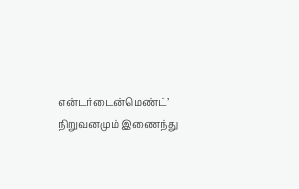என்டர்டைன்மெண்ட்’ நிறுவனமும் இணைந்து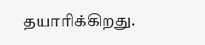தயாரிக்கிறது.